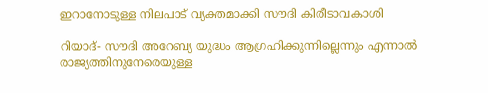ഇറാനോടുള്ള നിലപാട് വ്യക്തമാക്കി സൗദി കിരീടാവകാശി

റിയാദ്- സൗദി അറേബ്യ യുദ്ധം ആഗ്രഹിക്കുന്നില്ലെന്നും എന്നാല്‍ രാജ്യത്തിനുനേരെയുള്ള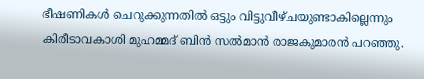ഭീഷണികള്‍ ചെറുക്കുന്നതില്‍ ഒട്ടും വിട്ടുവീഴ്ചയുണ്ടാകില്ലെന്നും കിരീടാവകാശി മുഹമ്മദ് ബിന്‍ സല്‍മാന്‍ രാജകുമാരന്‍ പറഞ്ഞു.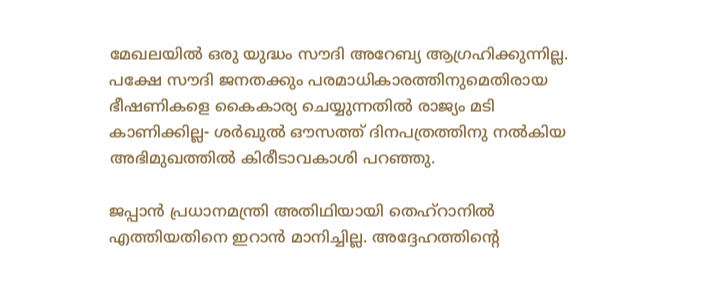മേഖലയില്‍ ഒരു യുദ്ധം സൗദി അറേബ്യ ആഗ്രഹിക്കുന്നില്ല. പക്ഷേ സൗദി ജനതക്കും പരമാധികാരത്തിനുമെതിരായ ഭീഷണികളെ കൈകാര്യ ചെയ്യുന്നതില്‍ രാജ്യം മടി കാണിക്കില്ല- ശര്‍ഖുല്‍ ഔസത്ത് ദിനപത്രത്തിനു നല്‍കിയ അഭിമുഖത്തില്‍ കിരീടാവകാശി പറഞ്ഞു.

ജപ്പാന്‍ പ്രധാനമന്ത്രി അതിഥിയായി തെഹ്‌റാനില്‍ എത്തിയതിനെ ഇറാന്‍ മാനിച്ചില്ല. അദ്ദേഹത്തിന്റെ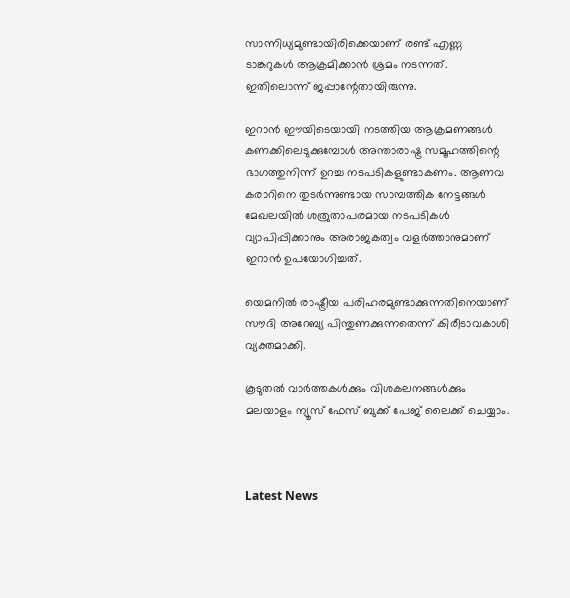സാന്നിധ്യമുണ്ടായിരിക്കെയാണ് രണ്ട് എണ്ണ ടാങ്കറുകള്‍ ആക്രമിക്കാന്‍ ശ്രമം നടന്നത്. ഇതിലൊന്ന് ജപ്പാന്റേതായിരുന്നു.

ഇറാന്‍ ഈയിടെയായി നടത്തിയ ആക്രമണങ്ങള്‍ കണക്കിലെടുക്കുമ്പോള്‍ അന്താരാഷ്ട്ര സമൂഹത്തിന്റെ ഭാഗത്തുനിന്ന് ഉറച്ച നടപടികളുണ്ടാകണം. ആണവ കരാറിനെ തുടര്‍ന്നുണ്ടായ സാമ്പത്തിക നേട്ടങ്ങള്‍ മേഖലയില്‍ ശത്രുതാപരമായ നടപടികള്‍ വ്യാപിപ്പിക്കാനും അരാജകത്വം വളര്‍ത്താനുമാണ് ഇറാന്‍ ഉപയോഗിച്ചത്.

യെമനില്‍ രാഷ്ട്രീയ പരിഹരമുണ്ടാക്കുന്നതിനെയാണ് സൗദി അറേബ്യ പിന്തുണക്കുന്നതെന്ന് കിരീടാവകാശി വ്യക്തമാക്കി.

കൂടുതല്‍ വാര്‍ത്തകള്‍ക്കും വിശകലനങ്ങള്‍ക്കും മലയാളം ന്യൂസ് ഫേസ് ബുക്ക് പേജ് ലൈക്ക് ചെയ്യാം.



Latest News